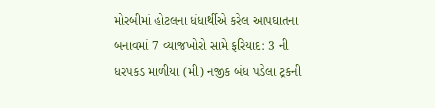મોરબીમાં હોટલના ધંધાર્થીએ કરેલ આપઘાતના બનાવમાં 7 વ્યાજખોરો સામે ફરિયાદ: 3 ની ધરપકડ માળીયા (મી) નજીક બંધ પડેલા ટ્રકની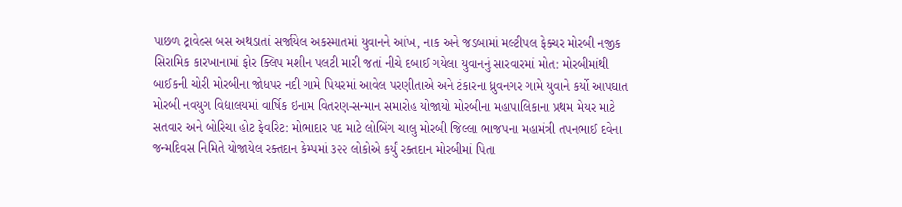પાછળ ટ્રાવેલ્સ બસ અથડાતાં સર્જાયેલ અકસ્માતમાં યુવાનને આંખ, નાક અને જડબામાં મલ્ટીપલ ફેક્ચર મોરબી નજીક સિરામિક કારખાનામાં ફોર ક્લિપ મશીન પલટી મારી જતાં નીચે દબાઈ ગયેલા યુવાનનું સારવારમાં મોત: મોરબીમાંથી બાઈકની ચોરી મોરબીના જોધપર નદી ગામે પિયરમાં આવેલ પરણીતાએ અને ટંકારના ધ્રુવનગર ગામે યુવાને કર્યો આપઘાત મોરબી નવયુગ વિદ્યાલયમાં વાર્ષિક ઇનામ વિતરણ-સન્માન સમારોહ યોજાયો મોરબીના મહાપાલિકાના પ્રથમ મેયર માટે સતવાર અને બોરિચા હોટ ફેવરિટ: મોભાદાર પદ માટે લોબિંગ ચાલુ મોરબી જિલ્લા ભાજપના મહામંત્રી તપનભાઈ દવેના જન્મદિવસ નિમિતે યોજાયેલ રક્તદાન કેમ્પમાં ૩૨૨ લોકોએ કર્યું રક્તદાન મોરબીમાં પિતા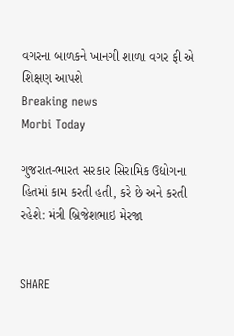વગરના બાળકને ખાનગી શાળા વગર ફી એ શિક્ષણ આપશે
Breaking news
Morbi Today

ગુજરાત-ભારત સરકાર સિરામિક ઉદ્યોગના હિતમાં કામ કરતી હતી, કરે છે અને કરતી રહેશે: મંત્રી બ્રિજેશભાઇ મેરજા


SHARE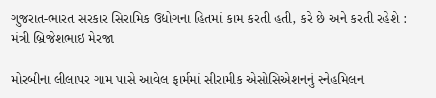ગુજરાત-ભારત સરકાર સિરામિક ઉદ્યોગના હિતમાં કામ કરતી હતી, કરે છે અને કરતી રહેશે : મંત્રી બ્રિજેશભાઇ મેરજા

મોરબીના લીલાપર ગામ પાસે આવેલ ફાર્મમાં સીરામીક એસોસિએશનનું સ્નેહમિલન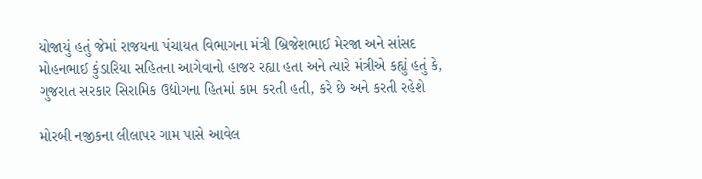યોજાયું હતું જેમાં રાજયના પંચાયત વિભાગના મંત્રી બ્રિજેશભાઈ મેરજા અને સાંસદ મોહનભાઈ કુંડારિયા સહિતના આગેવાનો હાજર રહ્યા હતા અને ત્યારે મંત્રીએ કહ્યું હતું કે, ગુજરાત સરકાર સિરામિક ઉદ્યોગના હિતમાં કામ કરતી હતી, કરે છે અને કરતી રહેશે

મોરબી નજીકના લીલાપર ગામ પાસે આવેલ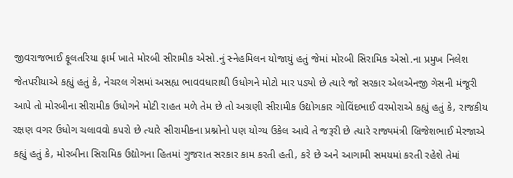જીવરાજભાઈ ફૂલતરિયા ફાર્મ ખાતે મોરબી સીરામીક એસો.નું સ્નેહમિલન યોજાયું હતું જેમાં મોરબી સિરામિક એસો.ના પ્રમુખ નિલેશ જેતપરીયાએ કહ્યું હતું કે, નેચરલ ગેસમાં અસહ્ય ભાવવધારાથી ઉધોગને મોટો માર પડ્યો છે ત્યારે જો સરકાર એલએનજી ગેસની મંજૂરી આપે તો મોરબીના સીરામીક ઉધોગને મોટી રાહત મળે તેમ છે તો અગ્રણી સીરામીક ઉદ્યોગકાર ગોવિંદભાઈ વરમોરાએ કહ્યું હતું કે, રાજકીય રક્ષણ વગર ઉધોગ ચલાવવો કપરો છે ત્યારે સીરામીકના પ્રશ્નોનો પણ યોગ્ય ઉકેલ આવે તે જરૂરી છે ત્યારે રાજ્યમંત્રી બ્રિજેશભાઈ મેરજાએ કહ્યું હતું કે, મોરબીના સિરામિક ઉદ્યોગના હિતમાં ગુજરાત સરકાર કામ કરતી હતી, કરે છે અને આગામી સમયમાં કરતી રહેશે તેમાં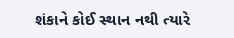શંકાને કોઈ સ્થાન નથી ત્યારે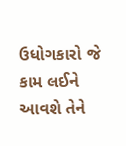ઉધોગકારો જે કામ લઈને આવશે તેને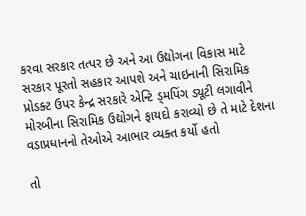કરવા સરકાર તત્પર છે અને આ ઉદ્યોગના વિકાસ માટે સરકાર પૂરતો સહકાર આપશે અને ચાઇનાની સિરામિક પ્રોડક્ટ ઉપર કેન્દ્ર સરકારે એન્ટિ ડ્મપિંગ ડ્યૂટી લગાવીને મોરબીના સિરામિક ઉદ્યોગને ફાયદો કરાવ્યો છે તે માટે દેશના વડાપ્રધાનનો તેઓએ આભાર વ્યક્ત કર્યો હતો

તો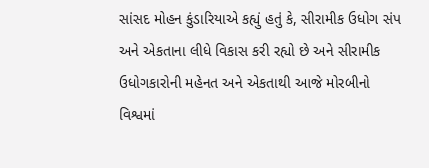સાંસદ મોહન કુંડારિયાએ કહ્યું હતું કે, સીરામીક ઉધોગ સંપ અને એકતાના લીધે વિકાસ કરી રહ્યો છે અને સીરામીક ઉધોગકારોની મહેનત અને એકતાથી આજે મોરબીનો વિશ્વમાં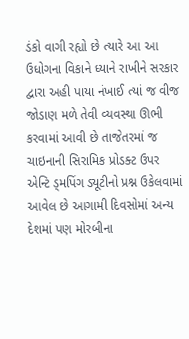ડંકો વાગી રહ્યો છે ત્યારે આ આ ઉધોગના વિકાને ધ્યાને રાખીને સરકાર દ્વારા અહી પાયા નંખાઈ ત્યાં જ વીજ જોડાણ મળે તેવી વ્યવસ્થા ઊભી કરવામાં આવી છે તાજેતરમાં જ ચાઇનાની સિરામિક પ્રોડક્ટ ઉપર એન્ટિ ડ્મપિંગ ડ્યૂટીનો પ્રશ્ન ઉકેલવામાં આવેલ છે આગામી દિવસોમાં અન્ય દેશમાં પણ મોરબીના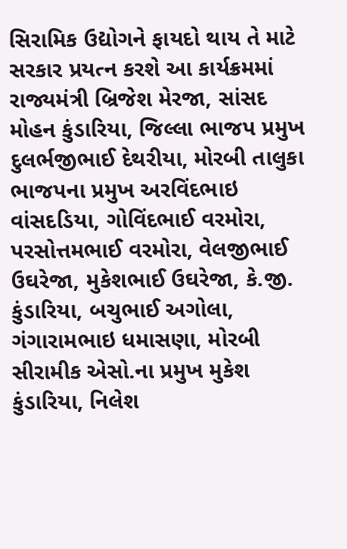સિરામિક ઉદ્યોગને ફાયદો થાય તે માટે સરકાર પ્રયત્ન કરશે આ કાર્યક્રમમાં રાજ્યમંત્રી બ્રિજેશ મેરજા, સાંસદ મોહન કુંડારિયા, જિલ્લા ભાજપ પ્રમુખ દુલર્ભજીભાઈ દેથરીયા, મોરબી તાલુકા ભાજપના પ્રમુખ અરવિંદભાઇ વાંસદડિયા, ગોવિંદભાઈ વરમોરા, પરસોત્તમભાઈ વરમોરા, વેલજીભાઈ ઉઘરેજા, મુકેશભાઈ ઉઘરેજા, કે.જી. કુંડારિયા, બચુભાઈ અગોલા, ગંગારામભાઇ ધમાસણા, મોરબી સીરામીક એસો.ના પ્રમુખ મુકેશ કુંડારિયા, નિલેશ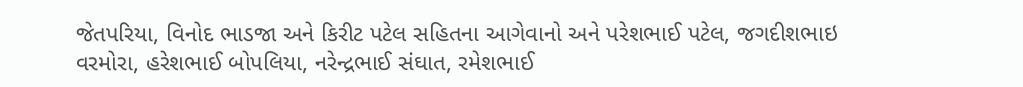જેતપરિયા, વિનોદ ભાડજા અને કિરીટ પટેલ સહિતના આગેવાનો અને પરેશભાઈ પટેલ, જગદીશભાઇ વરમોરા, હરેશભાઈ બોપલિયા, નરેન્દ્રભાઈ સંઘાત, રમેશભાઈ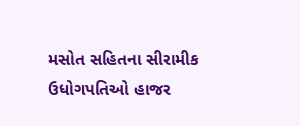મસોત સહિતના સીરામીક ઉધોગપતિઓ હાજર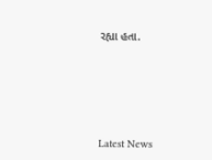રહ્યા હતા.






Latest News